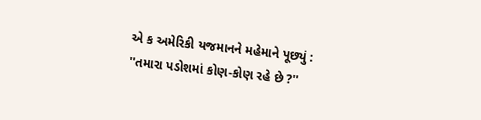એ ક અમેરિકી યજમાનને મહેમાને પૂછ્યું : ''તમારા પડોશમાં કોણ-કોણ રહે છે ?''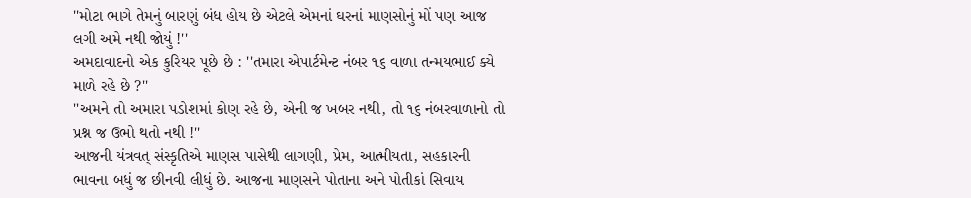''મોટા ભાગે તેમનું બારણું બંધ હોય છે એટલે એમનાં ઘરનાં માણસોનું મોં પણ આજ લગી અમે નથી જોયું !''
અમદાવાદનો એક કુરિયર પૂછે છે : ''તમારા એપાર્ટમેન્ટ નંબર ૧૬ વાળા તન્મયભાઈ ક્યે માળે રહે છે ?''
''અમને તો અમારા પડોશમાં કોણ રહે છે, એની જ ખબર નથી, તો ૧૬ નંબરવાળાનો તો પ્રશ્ન જ ઉભો થતો નથી !''
આજની યંત્રવત્ સંસ્કૃતિએ માણસ પાસેથી લાગણી, પ્રેમ, આત્મીયતા, સહકારની ભાવના બધું જ છીનવી લીધું છે. આજના માણસને પોતાના અને પોતીકાં સિવાય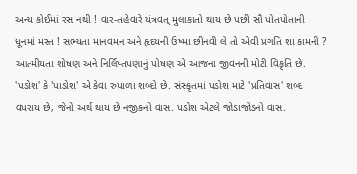અન્ય કોઈમાં રસ નથી ! વાર-તહેવારે યંત્રવત્ મુલાકાતો થાય છે પછી સૌ પોતપોતાની ધૂનમાં મસ્ત ! સભ્યતા માનવમન અને હૃદયની ઉષ્મા છીનવી લે તો એવી પ્રગતિ શા કામની ? આત્મીયતા શોષણ અને નિર્લિપ્તપણાનું પોષણ એ આજના જીવનની મોટી વિકૃતિ છે. 'પડોશ' કે 'પાડોશ' એ કેવા રુપાળા શબ્દો છે. સંસ્કૃતમાં પડોશ માટે 'પ્રતિવાસ' શબ્દ વપરાય છે, જેનો અર્થ થાય છે નજીકનો વાસ. પડોશ એટલે જોડાજોડનો વાસ.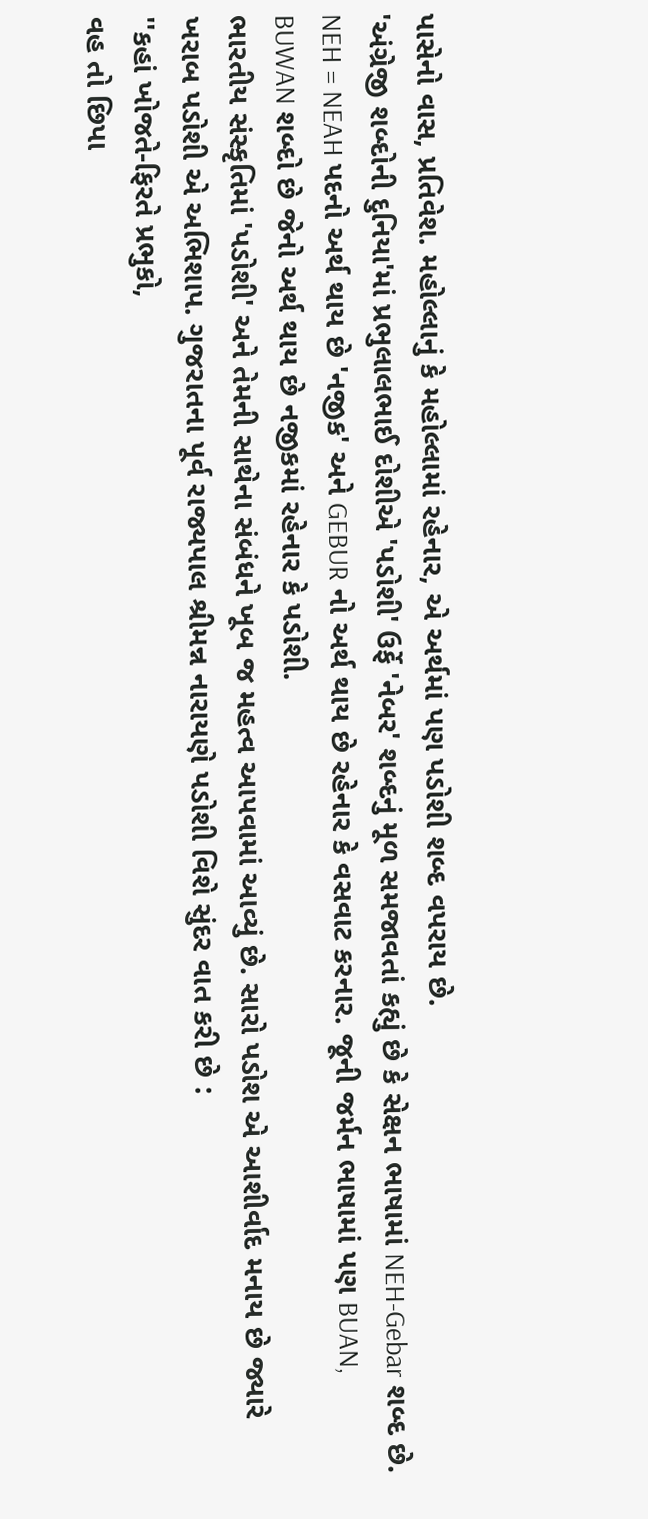પાસેનો વાસ, પ્રતિવેશ. મહોલ્લાનું કે મહોલ્લામાં રહેનાર, એ અર્થમાં પણ પડોશી શબ્દ વપરાય છે.
'અંગ્રેજી શબ્દોની દુનિયા'માં પ્રભુલાલભાઈ દોશીએ 'પડોશી' ઉર્ફે 'નેબર' શબ્દનું મૂળ સમજાવતાં કહ્યું છે કે સેક્ષન ભાષામાં NEH-Gebar શબ્દ છે. NEH = NEAH પદનો અર્થ થાય છે 'નજીક' અને GEBUR નો અર્થ થાય છે રહેનાર કે વસવાટ કરનાર. જૂની જર્મન ભાષામાં પણ BUAN, BUWAN શબ્દો છે જેનો અર્થ થાય છે નજીકમાં રહેનાર કે પડોશી.
ભારતીય સંસ્કૃતિમાં 'પડોશી' અને તેમની સાથેના સંબંધને ખૂબ જ મહત્વ આપવામાં આવ્યું છે. સારો પડોશ એ આશીર્વાદ મનાય છે જ્યારે ખરાબ પડોશી એ અભિશાપ. ગુજરાતના પૂર્વ રાજ્યપાલ શ્રીમન્ન નારાયણે પડોશી વિશે સુંદર વાત કરી છે :
''કહાં ખોજતે-ફિરતે પ્રભુકો,
વહ તો છિપા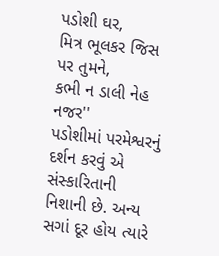પડોશી ઘર,
મિત્ર ભૂલકર જિસ પર તુમને,
કભી ન ડાલી નેહ નજર''
પડોશીમાં પરમેશ્વરનું દર્શન કરવું એ સંસ્કારિતાની નિશાની છે. અન્ય સગાં દૂર હોય ત્યારે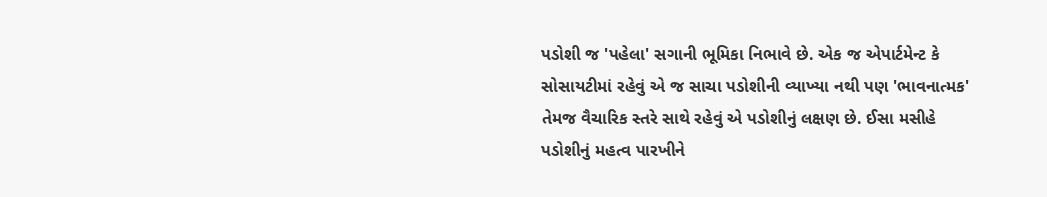પડોશી જ 'પહેલા' સગાની ભૂમિકા નિભાવે છે. એક જ એપાર્ટમેન્ટ કે સોસાયટીમાં રહેવું એ જ સાચા પડોશીની વ્યાખ્યા નથી પણ 'ભાવનાત્મક' તેમજ વૈચારિક સ્તરે સાથે રહેવું એ પડોશીનું લક્ષણ છે. ઈસા મસીહે પડોશીનું મહત્વ પારખીને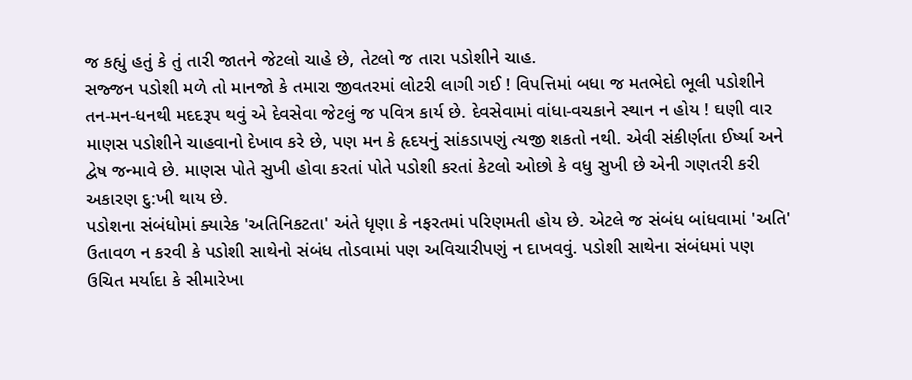જ કહ્યું હતું કે તું તારી જાતને જેટલો ચાહે છે, તેટલો જ તારા પડોશીને ચાહ.
સજ્જન પડોશી મળે તો માનજો કે તમારા જીવતરમાં લોટરી લાગી ગઈ ! વિપત્તિમાં બધા જ મતભેદો ભૂલી પડોશીને તન-મન-ધનથી મદદરૂપ થવું એ દેવસેવા જેટલું જ પવિત્ર કાર્ય છે. દેવસેવામાં વાંધા-વચકાને સ્થાન ન હોય ! ઘણી વાર માણસ પડોશીને ચાહવાનો દેખાવ કરે છે, પણ મન કે હૃદયનું સાંકડાપણું ત્યજી શકતો નથી. એવી સંકીર્ણતા ઈર્ષ્યા અને દ્વેષ જન્માવે છે. માણસ પોતે સુખી હોવા કરતાં પોતે પડોશી કરતાં કેટલો ઓછો કે વધુ સુખી છે એની ગણતરી કરી અકારણ દુ:ખી થાય છે.
પડોશના સંબંધોમાં ક્યારેક 'અતિનિકટતા' અંતે ધૃણા કે નફરતમાં પરિણમતી હોય છે. એટલે જ સંબંધ બાંધવામાં 'અતિ' ઉતાવળ ન કરવી કે પડોશી સાથેનો સંબંધ તોડવામાં પણ અવિચારીપણું ન દાખવવું. પડોશી સાથેના સંબંધમાં પણ ઉચિત મર્યાદા કે સીમારેખા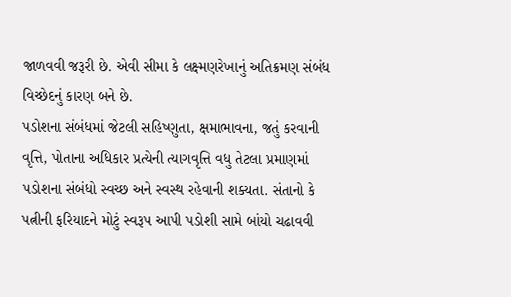જાળવવી જરૂરી છે. એવી સીમા કે લક્ષ્મણરેખાનું અતિક્રમણ સંબંધ વિચ્છેદનું કારણ બને છે.
પડોશના સંબંધમાં જેટલી સહિષ્ણુતા, ક્ષમાભાવના, જતું કરવાની વૃત્તિ, પોતાના અધિકાર પ્રત્યેની ત્યાગવૃત્તિ વધુ તેટલા પ્રમાણમાં પડોશના સંબંધો સ્વચ્છ અને સ્વસ્થ રહેવાની શક્યતા. સંતાનો કે પત્નીની ફરિયાદને મોટું સ્વરૂપ આપી પડોશી સામે બાંયો ચઢાવવી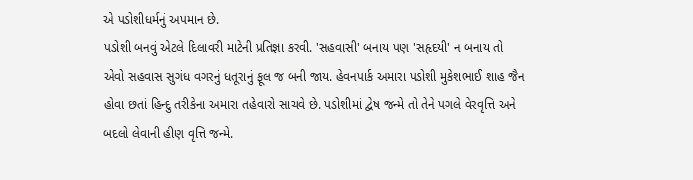એ પડોશીધર્મનું અપમાન છે.
પડોશી બનવું એટલે દિલાવરી માટેની પ્રતિજ્ઞા કરવી. 'સહવાસી' બનાય પણ 'સહૃદયી' ન બનાય તો એવો સહવાસ સુગંધ વગરનું ધતૂરાનું ફૂલ જ બની જાય. હેવનપાર્ક અમારા પડોશી મુકેશભાઈ શાહ જૈન હોવા છતાં હિન્દુ તરીકેના અમારા તહેવારો સાચવે છે. પડોશીમાં દ્વેષ જન્મે તો તેને પગલે વેરવૃત્તિ અને બદલો લેવાની હીણ વૃત્તિ જન્મે.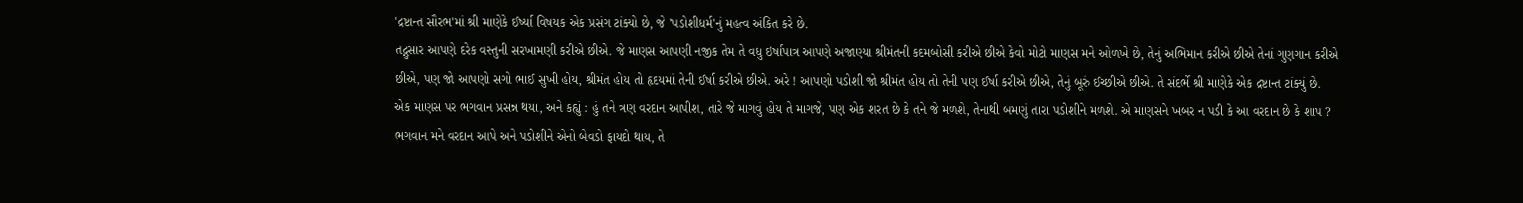'દ્રષ્ટાન્ત સૌરભ'માં શ્રી માણેકે ઈર્ષ્યા વિષયક એક પ્રસંગ ટાંક્યો છે, જે 'પડોશીધર્મ'નું મહત્વ અંકિત કરે છે.
તદ્નુસાર આપણે દરેક વસ્તુની સરખામણી કરીએ છીએ. જે માણસ આપણી નજીક તેમ તે વધુ ઇર્ષાપાત્ર આપણે અજાણ્યા શ્રીમંતની કદમબોસી કરીએ છીએ કેવો મોટો માણસ મને ઓળખે છે, તેનું અભિમાન કરીએ છીએ તેનાં ગુણગાન કરીએ છીએ, પણ જો આપણો સગો ભાઈ સુખી હોય, શ્રીમંત હોય તો હૃદયમાં તેની ઈર્ષા કરીએ છીએ. અરે ! આપણો પડોશી જો શ્રીમંત હોય તો તેની પણ ઈર્ષા કરીએ છીએ, તેનું બૂરું ઈચ્છીએ છીએ. તે સંદર્ભે શ્રી માણેકે એક દ્રષ્ટાન્ત ટાંક્યું છે.
એક માણસ પર ભગવાન પ્રસન્ન થયા, અને કહ્યું : હું તને ત્રણ વરદાન આપીશ, તારે જે માગવું હોય તે માગજે, પણ એક શરત છે કે તને જે મળશે, તેનાથી બમણું તારા પડોશીને મળશે. એ માણસને ખબર ન પડી કે આ વરદાન છે કે શાપ ? ભગવાન મને વરદાન આપે અને પડોશીને એનો બેવડો ફાયદો થાય, તે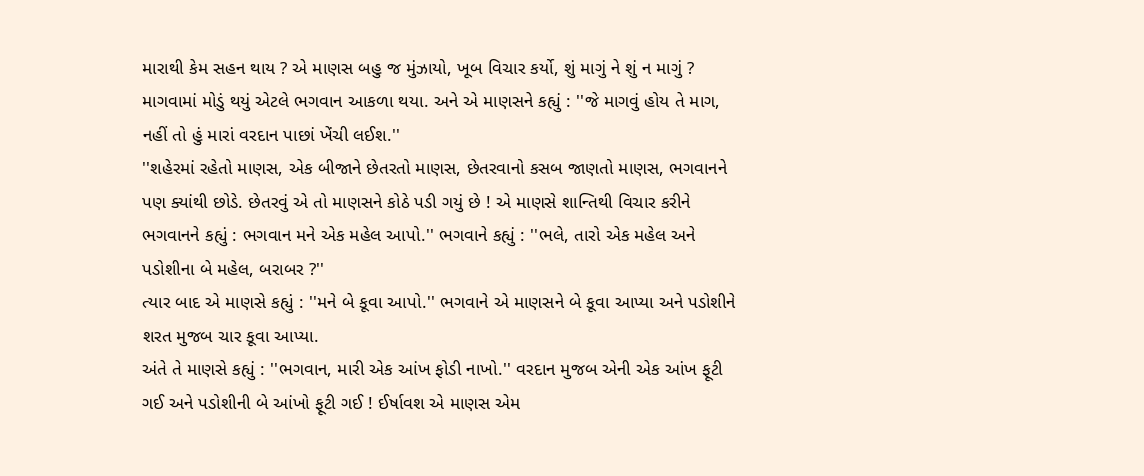મારાથી કેમ સહન થાય ? એ માણસ બહુ જ મુંઝાયો, ખૂબ વિચાર કર્યો, શું માગું ને શું ન માગું ? માગવામાં મોડું થયું એટલે ભગવાન આકળા થયા. અને એ માણસને કહ્યું : ''જે માગવું હોય તે માગ, નહીં તો હું મારાં વરદાન પાછાં ખેંચી લઈશ.''
''શહેરમાં રહેતો માણસ, એક બીજાને છેતરતો માણસ, છેતરવાનો કસબ જાણતો માણસ, ભગવાનને પણ ક્યાંથી છોડે. છેતરવું એ તો માણસને કોઠે પડી ગયું છે ! એ માણસે શાન્તિથી વિચાર કરીને ભગવાનને કહ્યું : ભગવાન મને એક મહેલ આપો.'' ભગવાને કહ્યું : ''ભલે, તારો એક મહેલ અને પડોશીના બે મહેલ, બરાબર ?''
ત્યાર બાદ એ માણસે કહ્યું : ''મને બે કૂવા આપો.'' ભગવાને એ માણસને બે કૂવા આપ્યા અને પડોશીને શરત મુજબ ચાર કૂવા આપ્યા.
અંતે તે માણસે કહ્યું : ''ભગવાન, મારી એક આંખ ફોડી નાખો.'' વરદાન મુજબ એની એક આંખ ફૂટી ગઈ અને પડોશીની બે આંખો ફૂટી ગઈ ! ઈર્ષાવશ એ માણસ એમ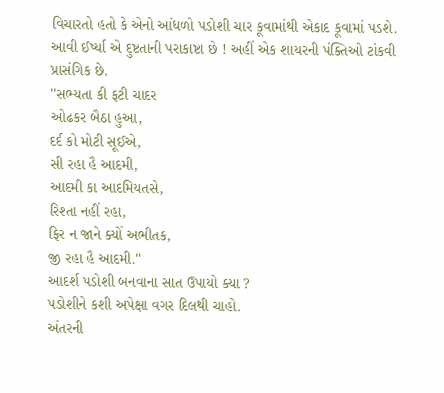વિચારતો હતો કે એનો આંધળો પડોશી ચાર કૂવામાંથી એકાદ કૂવામાં પડશે. આવી ઈર્ષ્યા એ દુષ્ટતાની પરાકાષ્ટા છે ! અહીં એક શાયરની પંક્તિઓ ટાંકવી પ્રાસંગિક છે.
''સભ્યતા કી ફટી ચાદર
ઓઢકર બૈઠા હુઆ,
દર્દ કો મોટી સૂઈએ,
સી રહા હૈ આદમી,
આદમી કા આદમિયતસે,
રિશ્તા નહીં રહા,
ફિર ન જાને ક્યોં અભીતક,
જી રહા હૈ આદમી.''
આદર્શ પડોશી બનવાના સાત ઉપાયો ક્યા ?
પડોશીને કશી અપેક્ષા વગર દિલથી ચાહો.
અંતરની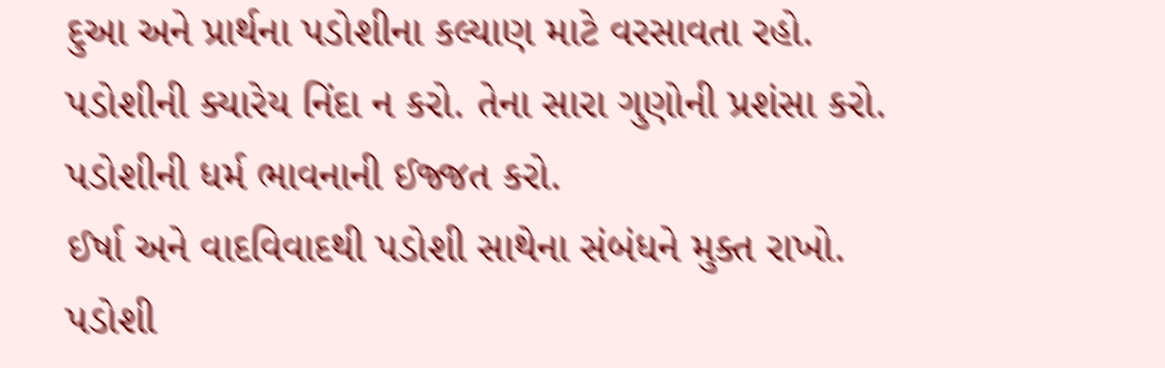દુઆ અને પ્રાર્થના પડોશીના કલ્યાણ માટે વરસાવતા રહો.
પડોશીની ક્યારેય નિંદા ન કરો. તેના સારા ગુણોની પ્રશંસા કરો. પડોશીની ધર્મ ભાવનાની ઈજ્જત કરો.
ઈર્ષા અને વાદવિવાદથી પડોશી સાથેના સંબંધને મુક્ત રાખો.
પડોશી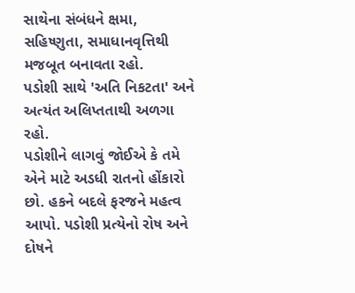સાથેના સંબંધને ક્ષમા, સહિષ્ણુતા, સમાધાનવૃત્તિથી મજબૂત બનાવતા રહો.
પડોશી સાથે 'અતિ નિકટતા' અને અત્યંત અલિપ્તતાથી અળગા રહો.
પડોશીને લાગવું જોઈએ કે તમે એને માટે અડધી રાતનો હોંકારો છો. હકને બદલે ફરજને મહત્વ આપો. પડોશી પ્રત્યેનો રોષ અને દોષને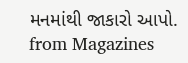મનમાંથી જાકારો આપો.
from Magazines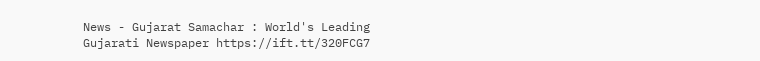News - Gujarat Samachar : World's Leading Gujarati Newspaper https://ift.tt/320FCG7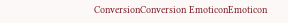ConversionConversion EmoticonEmoticon